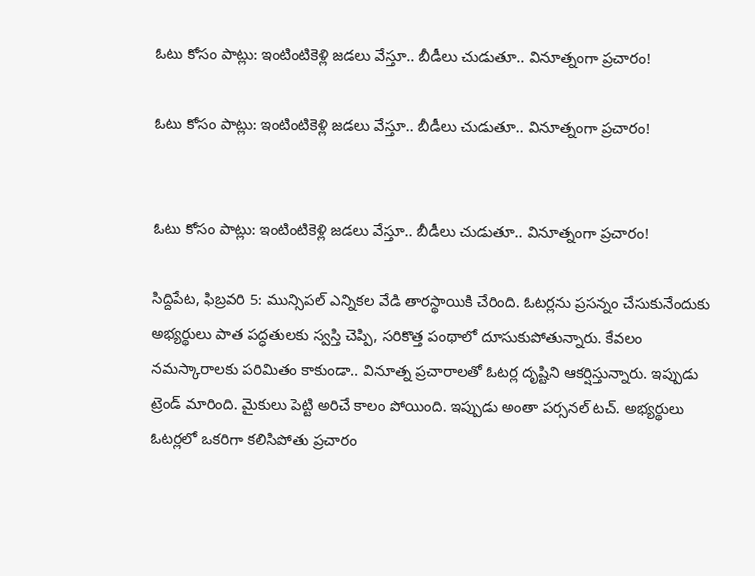ఓటు కోసం పాట్లు: ఇంటింటికెళ్లి జడలు వేస్తూ.. బీడీలు చుడుతూ.. వినూత్నంగా ప్రచారం!

ఓటు కోసం పాట్లు: ఇంటింటికెళ్లి జడలు వేస్తూ.. బీడీలు చుడుతూ.. వినూత్నంగా ప్రచారం!


ఓటు కోసం పాట్లు: ఇంటింటికెళ్లి జడలు వేస్తూ.. బీడీలు చుడుతూ.. వినూత్నంగా ప్రచారం!

సిద్దిపేట, ఫిబ్రవరి 5: మున్సిపల్ ఎన్నికల వేడి తారస్థాయికి చేరింది. ఓటర్లను ప్రసన్నం చేసుకునేందుకు అభ్యర్థులు పాత పద్ధతులకు స్వస్తి చెప్పి, సరికొత్త పంథాలో దూసుకుపోతున్నారు. కేవలం నమస్కారాలకు పరిమితం కాకుండా.. వినూత్న ప్రచారాలతో ఓటర్ల దృష్టిని ఆకర్షిస్తున్నారు. ఇప్పుడు ట్రెండ్ మారింది. మైకులు పెట్టి అరిచే కాలం పోయింది. ఇప్పుడు అంతా పర్సనల్ టచ్. అభ్యర్థులు ఓటర్లలో ఒకరిగా కలిసిపోతు ప్రచారం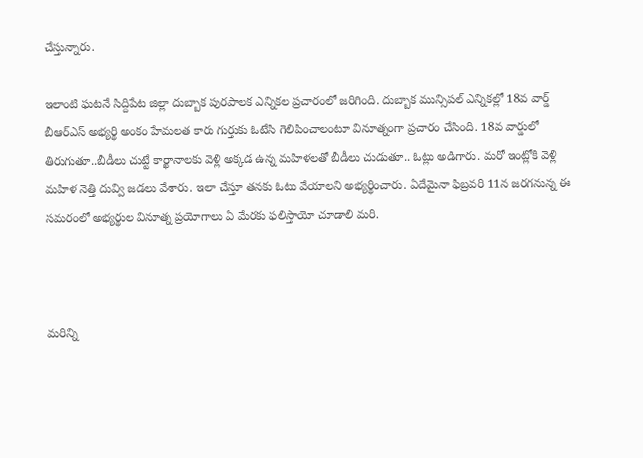చేస్తున్నారు.

ఇలాంటి ఘటనే సిద్దిపేట జిల్లా దుబ్బాక పురపాలక ఎన్నికల ప్రచారంలో జరిగింది. దుబ్బాక మున్సిపల్ ఎన్నికల్లో 18వ వార్డ్ బీఆర్ఎస్ అభ్యర్థి అంకం హేమలత కారు గుర్తుకు ఓటేసి గెలిపించాలంటూ వినూత్నంగా ప్రచారం చేసింది. 18వ వార్డులో తిరుగుతూ..బీడీలు చుట్టే కార్ఖానాలకు వెళ్లి అక్కడ ఉన్న మహిళలతో బీడీలు చుడుతూ.. ఓట్లు అడిగారు. మరో ఇంట్లోకి వెళ్లి మహిళ నెత్తి దువ్వి జడలు వేశారు. ఇలా చేస్తూ తనకు ఓటు వేయాలని అభ్యర్థించారు. ఏదేమైనా ఫిబ్రవరి 11న జరగనున్న ఈ సమరంలో అభ్యర్థుల వినూత్న ప్రయోగాలు ఏ మేరకు ఫలిస్తాయో చూడాలి మరి.



మరిన్ని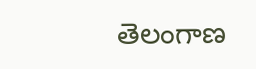తెలంగాణ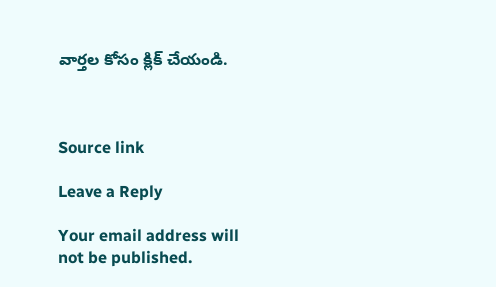వార్తల కోసం క్లిక్‌ చేయండి.



Source link

Leave a Reply

Your email address will not be published.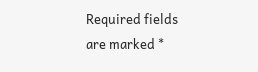Required fields are marked *